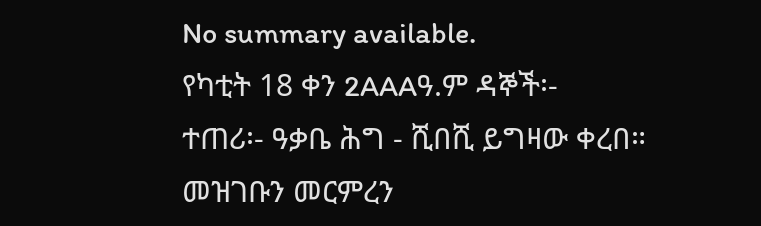No summary available.
የካቲት 18 ቀን 2AAAዓ.ም ዳኞች፡-
ተጠሪ፡- ዓቃቤ ሕግ - ሺበሺ ይግዛው ቀረበ።
መዝገቡን መርምረን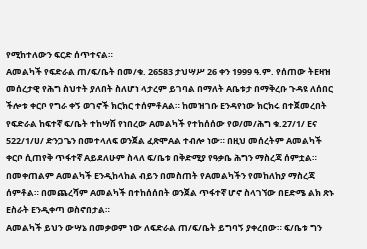የሚከተለውን ፍርድ ሰጥተናል።
Aመልካች የፍድራል ጠ/ፍ/ቤት በመ/ቁ. 26583 ታህሣሥ 26 ቀን 1999 ዓ.ም. የሰጠው ትEዛዝ መሰረታዊ የሕግ ስህተት ያለበት ስለሆነ ላታረም ይገባል በማለት Aቤቱታ በማቅረቡ ጉዳዩ ለሰበር ችሎቱ ቀርቦ የግራ ቀኝ ወገኖች ክርክር ተሰምቶAል። ከመዝገቡ Eንዳየነው ክርክሩ በተጀመረበት የፍድራል ከፍተኛ ፍ/ቤት ተከሣሽ የነበረው Aመልካች የተከሰሰው የወ/መ/ሕግ ቁ.27/1/ Eና 522/1/ሀ/ ድንጋጌን በመተላለፍ ወንጀል ፈጽሞAል ተብሎ ነው። በዚህ መሰረትም Aመልካች ቀርቦ ሲጠየቅ ጥፋተኛ Aይደለሁም ስላለ ፍ/ቤቱ በቅድሚያ የዓቃቤ ሕግን ማስረጃ ሰምቷል።
በመቀጠልም Aመልካች Eንዲከላከል ብይን በመስጠት የAመልካችን የመከለከያ ማስረጃ ሰምቶል። በመጨረሻም Aመልካች በተከሰሰበት ወንጀል ጥፋተኛ ሆኖ ስላገኘው በEድሜ ልክ ጽኑ Eስራት Eንዲቀጣ ወስኖበታል።
Aመልካች ይህን ውሣኔ በመቃወም ነው ለፍድራል ጠ/ፍ/ቤት ይግባኝ ያቀረበው። ፍ/ቤቱ ግን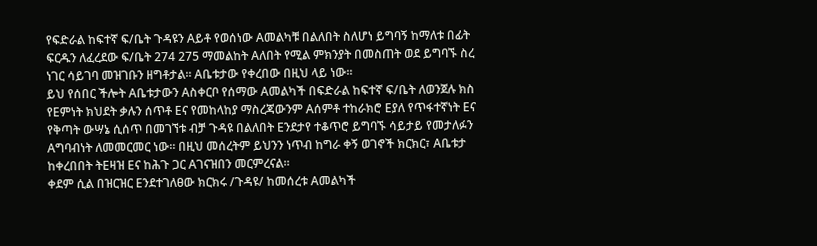የፍድራል ከፍተኛ ፍ/ቤት ጉዳዩን Aይቶ የወሰነው Aመልካቹ በልለበት ስለሆነ ይግባኝ ከማለቱ በፊት ፍርዱን ለፈረደው ፍ/ቤት 274 275 ማመልከት Aለበት የሚል ምክንያት በመስጠት ወደ ይግባኙ ስረ ነገር ሳይገባ መዝገቡን ዘግቶታል። Aቤቱታው የቀረበው በዚህ ላይ ነው።
ይህ የሰበር ችሎት Aቤቱታውን Aስቀርቦ የሰማው Aመልካች በፍድራል ከፍተኛ ፍ/ቤት ለወንጀሉ ክስ የEምነት ክህደት ቃሉን ሰጥቶ Eና የመከላከያ ማስረጃውንም Aሰምቶ ተከራክሮ Eያለ የጥፋተኛነት Eና የቅጣት ውሣኔ ሲሰጥ በመገኘቱ ብቻ ጉዳዩ በልለበት Eንደታየ ተቆጥሮ ይግባኙ ሳይታይ የመታለፉን Aግባብነት ለመመርመር ነው። በዚህ መሰረትም ይህንን ነጥብ ከግራ ቀኝ ወገኖች ክርክር፣ Aቤቱታ ከቀረበበት ትEዛዝ Eና ከሕጉ ጋር Aገናዝበን መርምረናል።
ቀደም ሲል በዝርዝር Eንደተገለፀው ክርክሩ /ጉዳዩ/ ከመሰረቱ Aመልካች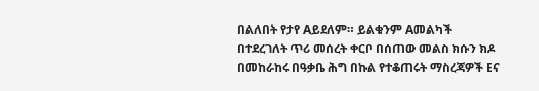በልለበት የታየ Aይደለም። ይልቁንም Aመልካች በተደረገለት ጥሪ መሰረት ቀርቦ በሰጠው መልስ ክሱን ክዶ በመከራከሩ በዓቃቤ ሕግ በኩል የተቆጠሩት ማስረጃዎች Eና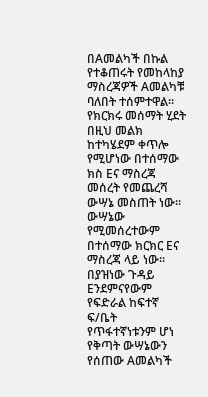በAመልካች በኩል የተቆጠሩት የመከላከያ ማስረጃዎች Aመልካቹ ባለበት ተሰምተዋል። የክርክሩ መሰማት ሂደት በዚህ መልክ ከተካሄደም ቀጥሎ የሚሆነው በተሰማው ክስ Eና ማስረጃ መሰረት የመጨረሻ ውሣኔ መስጠት ነው። ውሣኔው የሚመሰረተውም በተሰማው ክርክር Eና ማስረጃ ላይ ነው። በያዝነው ጉዳይ Eንደምናየውም የፍድራል ከፍተኛ ፍ/ቤት የጥፋተኛነቱንም ሆነ የቅጣት ውሣኔውን የሰጠው Aመልካች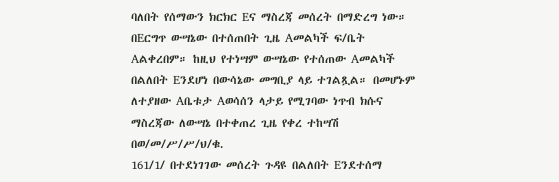ባለበት የሰማውን ክርክር Eና ማስረጃ መሰረት በማድረግ ነው። በEርግጥ ውሣኔው በተሰጠበት ጊዜ Aመልካች ፍ/ቤት Aልቀረበም። ከዚህ የተነሣም ውሣኔው የተሰጠው Aመልካች በልለበት Eንደሆነ በውሳኔው መግቢያ ላይ ተገልጿል። በመሆኑም ለተያዘው Aቤቱታ Aወሳሰን ላታይ የሚገባው ነጥብ ክሱና ማስረጃው ለውሣኔ በተቀጠረ ጊዜ የቀረ ተከሣሽ በወ/መ/ሥ/ሥ/ህ/ቁ.
161/1/ በተደነገገው መሰረት ጉዳዩ በልለበት Eንደተሰማ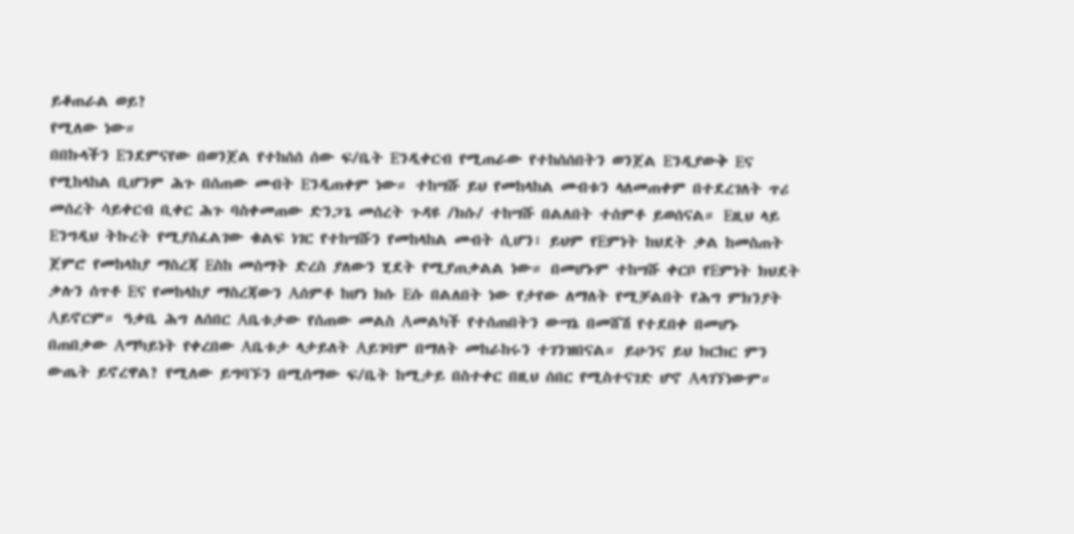ይቆጠራል ወይ?
የሚለው ነው።
በበኩላችን Eንደምናየው በወንጀል የተከሰሰ ሰው ፍ/ቤት Eንዲቀርብ የሚጠራው የተከሰሰበትን ወንጀል Eንዲያውቅ Eና የሚከላከል ቢሆንም ሕጉ በሰጠው መብት Eንዲጠቀም ነው። ተከሣሹ ይህ የመከላከል መብቱን ላለመጠቀም በተደረገለት ጥሪ መሰረት ሳይቀርብ ቢቀር ሕጉ ባስቀመጠው ድንጋጌ መሰረት ጉዳዩ /ክሱ/ ተከሣሹ በልለበት ተሰምቶ ይወሰናል። Eዚህ ላይ Eንግዲህ ትኩረት የሚያስፈልገው ቁልፍ ነገር የተከሣሹን የመከላከል መብት ሲሆን፣ ይህም የEምነት ከህደት ቃል ከመስጠት ጀምሮ የመከላከያ ማስረጃ Eስከ መስማት ድረስ ያለውን ሂደት የሚያጠቃልል ነው። በመሆኑም ተከሣሹ ቀርቦ የEምነት ክህደት ቃሉን ሰጥቶ Eና የመከላከያ ማስረጃውን Aሰምቶ ከሆነ ክሱ Eሱ በልለበት ነው የታየው ለማለት የሚቻልበት የሕግ ምክንያት Aይኖርም። ዓቃቤ ሕግ ለሰበር Aቤቱታው የሰጠው መልስ Aመልካች የተሰጠበትን ውሣኔ በመሸሽ የተደበቀ በመሆኑ በጠበቃው Aማካይነት የቀረበው Aቤቱታ ላታይለት Aይገባም በማለት መከራከሩን ተገንዝበናል። ይሁንና ይህ ክርክር ምን ውጤት ይኖረዋል? የሚለው ይግባኙን በሚሰማው ፍ/ቤት ከሚታይ በስተቀር በዚህ ሰበር የሚስተናገድ ሆኖ Aላገኘነውም።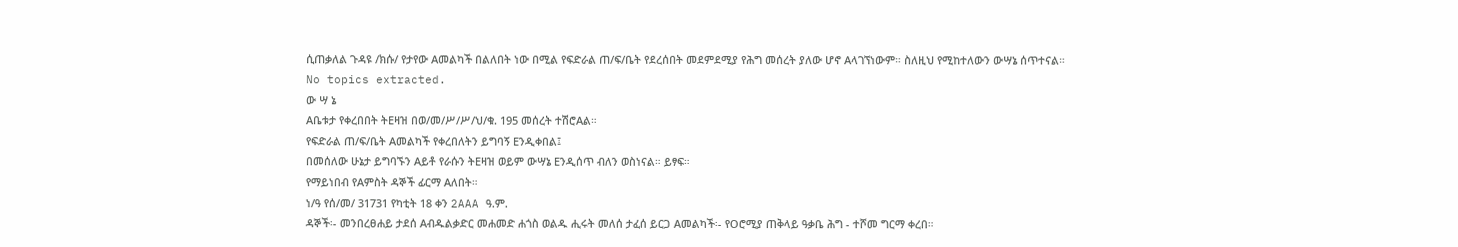ሲጠቃለል ጉዳዩ /ክሱ/ የታየው Aመልካች በልለበት ነው በሚል የፍድራል ጠ/ፍ/ቤት የደረሰበት መደምደሚያ የሕግ መሰረት ያለው ሆኖ Aላገኘነውም። ስለዚህ የሚከተለውን ውሣኔ ሰጥተናል።
No topics extracted.
ው ሣ ኔ
Aቤቱታ የቀረበበት ትEዛዝ በወ/መ/ሥ/ሥ/ህ/ቁ. 195 መሰረት ተሽሮAል።
የፍድራል ጠ/ፍ/ቤት Aመልካች የቀረበለትን ይግባኝ Eንዲቀበል፤
በመሰለው ሁኔታ ይግባኙን Aይቶ የራሱን ትEዛዝ ወይም ውሣኔ Eንዲሰጥ ብለን ወስነናል። ይፃፍ።
የማይነበብ የAምስት ዳኞች ፊርማ Aለበት።
ነ/ዓ የሰ/መ/ 31731 የካቲት 18 ቀን 2AAA ዓ.ም.
ዳኞች፡- መንበረፀሐይ ታደሰ Aብዱልቃድር መሐመድ ሐጎስ ወልዱ ሒሩት መለሰ ታፈሰ ይርጋ Aመልካች፡- የOሮሚያ ጠቅላይ ዓቃቤ ሕግ - ተሾመ ግርማ ቀረበ።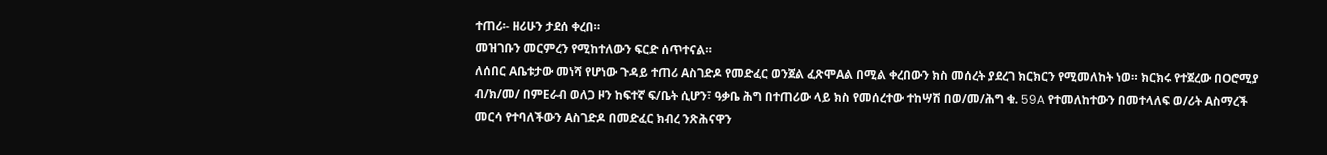ተጠሪ፡- ዘሪሁን ታደሰ ቀረበ።
መዝገቡን መርምረን የሚከተለውን ፍርድ ሰጥተናል።
ለሰበር Aቤቱታው መነሻ የሆነው ጉዳይ ተጠሪ Aስገድዶ የመድፈር ወንጀል ፈጽሞAል በሚል ቀረበውን ክስ መሰረት ያደረገ ክርክርን የሚመለከት ነወ። ክርክሩ የተጀረው በOሮሚያ ብ/ክ/መ/ በምEራብ ወለጋ ዞን ከፍተኛ ፍ/ቤት ሲሆን፣ ዓቃቤ ሕግ በተጠሪው ላይ ክስ የመሰረተው ተከሣሽ በወ/መ/ሕግ ቁ. 59A የተመለከተውን በመተላለፍ ወ/ሪት Aስማረች መርሳ የተባለችውን Aስገድዶ በመድፈር ክብረ ንጽሕናዋን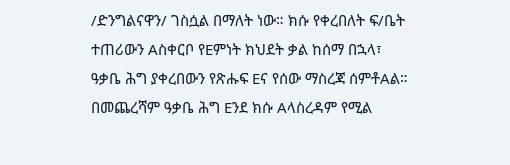/ድንግልናዋን/ ገስሷል በማለት ነው። ክሱ የቀረበለት ፍ/ቤት ተጠሪውን Aስቀርቦ የEምነት ክህደት ቃል ከሰማ በኋላ፣ ዓቃቤ ሕግ ያቀረበውን የጽሑፍ Eና የሰው ማስረጃ ሰምቶAል። በመጨረሻም ዓቃቤ ሕግ Eንደ ክሱ Aላስረዳም የሚል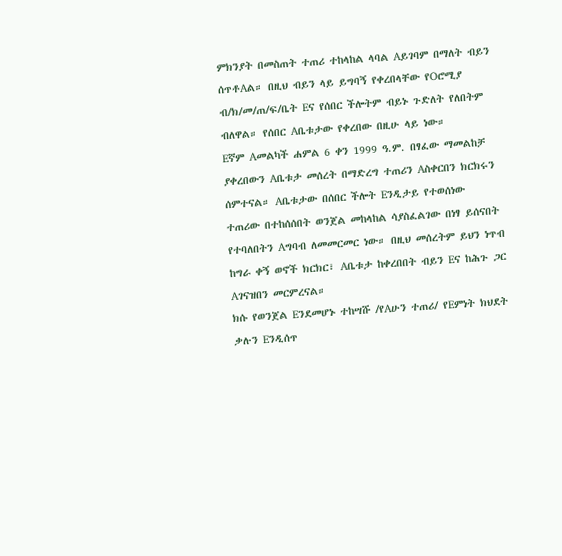ምክንያት በመስጠት ተጠሪ ተከላከል ላባል Aይገባም በማለት ብይን ሰጥቶAል። በዚህ ብይን ላይ ይግባኝ የቀረበላቸው የOሮሚያ ብ/ክ/መ/ጠ/ፍ/ቤት Eና የሰበር ችሎትም ብይኑ ጉድለት የለበትም ብለዋል። የሰበር Aቤቱታው የቀረበው በዚሁ ላይ ነው።
Eኛም Aመልካች ሐምል 6 ቀን 1999 ዓ.ም. በፃፈው ማመልከቻ ያቀረበውን Aቤቱታ መሰረት በማድረግ ተጠሪን Aስቀርበን ክርክሩን ሰምተናል። Aቤቱታው በሰበር ችሎት Eንዲታይ የተወሰነው ተጠሪው በተከሰሰበት ወንጀል መከላከል ሳያስፈልገው በነፃ ይሰናበት የተባለበትን Aግባብ ለመመርመር ነው። በዚህ መሰረትም ይህን ነጥብ ከግራ ቀኝ ወኖች ክርክር፣ Aቤቱታ ከቀረበበት ብይን Eና ከሕጉ ጋር Aገናዝበን መርምረናል።
ክሱ የወንጀል Eንደመሆኑ ተከሣሹ /የAሁን ተጠሪ/ የEምነት ክህደት ቃሉን Eንዲሰጥ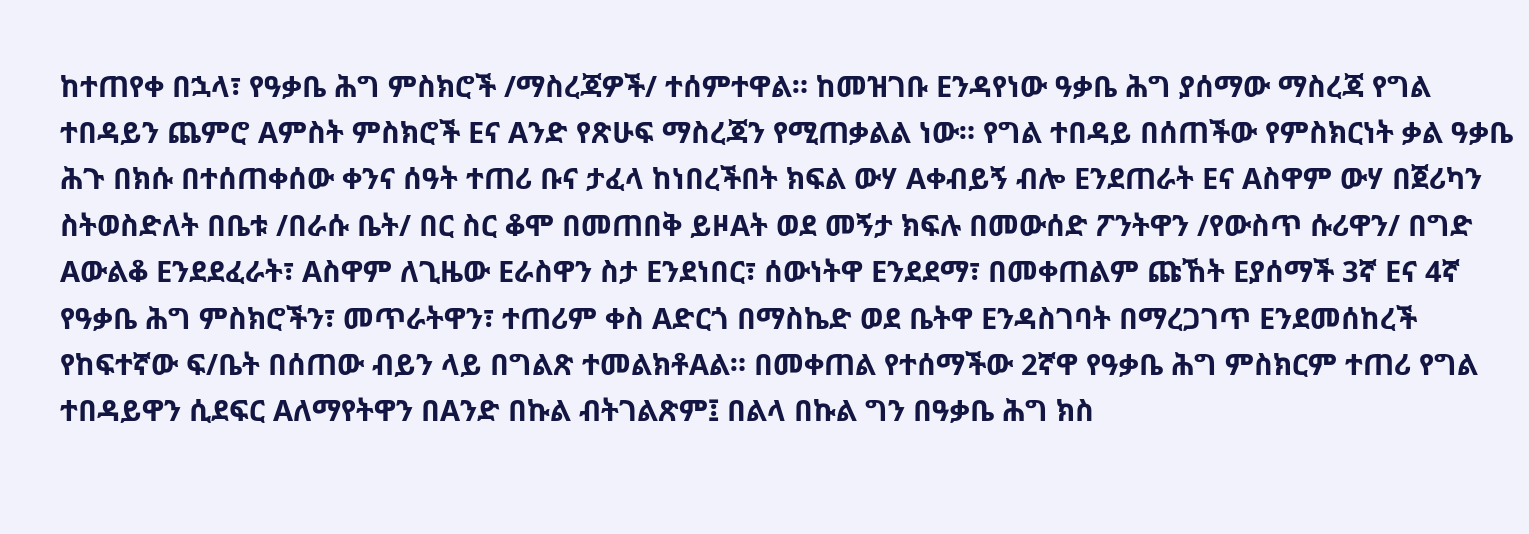ከተጠየቀ በኋላ፣ የዓቃቤ ሕግ ምስክሮች /ማስረጃዎች/ ተሰምተዋል። ከመዝገቡ Eንዳየነው ዓቃቤ ሕግ ያሰማው ማስረጃ የግል ተበዳይን ጨምሮ Aምስት ምስክሮች Eና Aንድ የጽሁፍ ማስረጃን የሚጠቃልል ነው። የግል ተበዳይ በሰጠችው የምስክርነት ቃል ዓቃቤ ሕጉ በክሱ በተሰጠቀሰው ቀንና ሰዓት ተጠሪ ቡና ታፈላ ከነበረችበት ክፍል ውሃ Aቀብይኝ ብሎ Eንደጠራት Eና Aስዋም ውሃ በጀሪካን ስትወስድለት በቤቱ /በራሱ ቤት/ በር ስር ቆሞ በመጠበቅ ይዞAት ወደ መኝታ ክፍሉ በመውሰድ ፖንትዋን /የውስጥ ሱሪዋን/ በግድ Aውልቆ Eንደደፈራት፣ Aስዋም ለጊዜው Eራስዋን ስታ Eንደነበር፣ ሰውነትዋ Eንደደማ፣ በመቀጠልም ጩኸት Eያሰማች 3ኛ Eና 4ኛ የዓቃቤ ሕግ ምስክሮችን፣ መጥራትዋን፣ ተጠሪም ቀስ Aድርጎ በማስኬድ ወደ ቤትዋ Eንዳስገባት በማረጋገጥ Eንደመሰከረች የከፍተኛው ፍ/ቤት በሰጠው ብይን ላይ በግልጽ ተመልክቶAል። በመቀጠል የተሰማችው 2ኛዋ የዓቃቤ ሕግ ምስክርም ተጠሪ የግል ተበዳይዋን ሲደፍር Aለማየትዋን በAንድ በኩል ብትገልጽም፤ በልላ በኩል ግን በዓቃቤ ሕግ ክስ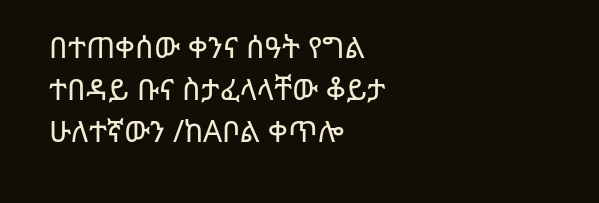በተጠቀሰው ቀንና ሰዓት የግል ተበዳይ ቡና ስታፈላላቸው ቆይታ ሁለተኛውን /ከAቦል ቀጥሎ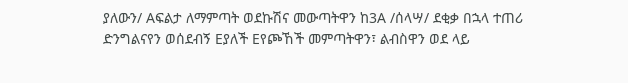ያለውን/ Aፍልታ ለማምጣት ወደኩሽና መውጣትዋን ከ3A /ሰላሣ/ ደቂቃ በኋላ ተጠሪ ድንግልናየን ወሰደብኝ Eያለች Eየጮኸች መምጣትዋን፣ ልብስዋን ወደ ላይ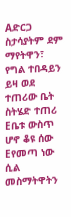Aድርጋ ስታሳያትም ደም ማየትዋን፣ የግል ተበዳይን ይዛ ወደ ተጠሪው ቤት ስትሄድ ተጠሪ Eቤቱ ውስጥ ሆኖ ቆዩ ሰው Eየመጣ ነው ሲል መስማትዋትን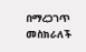በማረጋገጥ መስክራለች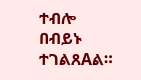ተብሎ በብይኑ ተገልጸAል።